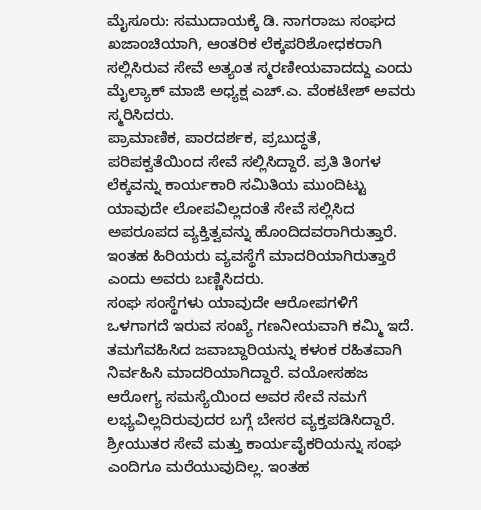ಮೈಸೂರು: ಸಮುದಾಯಕ್ಕೆ ಡಿ. ನಾಗರಾಜು ಸಂಘದ ಖಜಾಂಚಿಯಾಗಿ, ಆಂತರಿಕ ಲೆಕ್ಕಪರಿಶೋಧಕರಾಗಿ ಸಲ್ಲಿಸಿರುವ ಸೇವೆ ಅತ್ಯಂತ ಸ್ಮರಣೀಯವಾದದ್ದು ಎಂದು ಮೈಲ್ಯಾಕ್ ಮಾಜಿ ಅಧ್ಯಕ್ಷ ಎಚ್.ಎ. ವೆಂಕಟೇಶ್ ಅವರು ಸ್ಮರಿಸಿದರು.
ಪ್ರಾಮಾಣಿಕ, ಪಾರದರ್ಶಕ, ಪ್ರಬುದ್ಧತೆ, ಪರಿಪಕ್ವತೆಯಿಂದ ಸೇವೆ ಸಲ್ಲಿಸಿದ್ದಾರೆ. ಪ್ರತಿ ತಿಂಗಳ ಲೆಕ್ಕವನ್ನು ಕಾರ್ಯಕಾರಿ ಸಮಿತಿಯ ಮುಂದಿಟ್ಟು ಯಾವುದೇ ಲೋಪವಿಲ್ಲದಂತೆ ಸೇವೆ ಸಲ್ಲಿಸಿದ ಅಪರೂಪದ ವ್ಯಕ್ತಿತ್ವವನ್ನು ಹೊಂದಿದವರಾಗಿರುತ್ತಾರೆ. ಇಂತಹ ಹಿರಿಯರು ವ್ಯವಸ್ಥೆಗೆ ಮಾದರಿಯಾಗಿರುತ್ತಾರೆ ಎಂದು ಅವರು ಬಣ್ಣಿಸಿದರು.
ಸಂಘ ಸಂಸ್ಥೆಗಳು ಯಾವುದೇ ಆರೋಪಗಳಿಗೆ ಒಳಗಾಗದೆ ಇರುವ ಸಂಖ್ಯೆ ಗಣನೀಯವಾಗಿ ಕಮ್ಮಿ ಇದೆ. ತಮಗೆವಹಿಸಿದ ಜವಾಬ್ದಾರಿಯನ್ನು ಕಳಂಕ ರಹಿತವಾಗಿ ನಿರ್ವಹಿಸಿ ಮಾದರಿಯಾಗಿದ್ದಾರೆ. ವಯೋಸಹಜ ಆರೋಗ್ಯ ಸಮಸ್ಯೆಯಿಂದ ಅವರ ಸೇವೆ ನಮಗೆ ಲಭ್ಯವಿಲ್ಲದಿರುವುದರ ಬಗ್ಗೆ ಬೇಸರ ವ್ಯಕ್ತಪಡಿಸಿದ್ದಾರೆ. ಶ್ರೀಯುತರ ಸೇವೆ ಮತ್ತು ಕಾರ್ಯವೈಕರಿಯನ್ನು ಸಂಘ ಎಂದಿಗೂ ಮರೆಯುವುದಿಲ್ಲ. ಇಂತಹ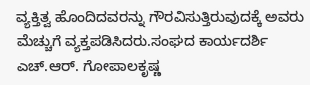ವ್ಯಕ್ತಿತ್ವ ಹೊಂದಿದವರನ್ನು ಗೌರವಿಸುತ್ತಿರುವುದಕ್ಕೆ ಅವರು ಮೆಚ್ಚುಗೆ ವ್ಯಕ್ತಪಡಿಸಿದರು.ಸಂಘದ ಕಾರ್ಯದರ್ಶಿ ಎಚ್.ಆರ್. ಗೋಪಾಲಕೃಷ್ಣ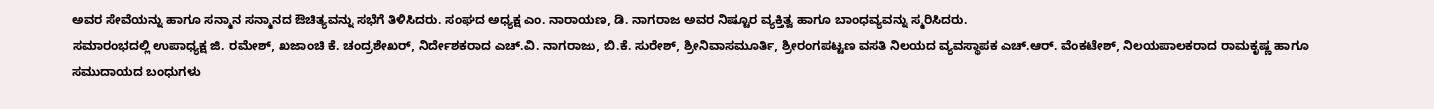ಅವರ ಸೇವೆಯನ್ನು ಹಾಗೂ ಸನ್ಮಾನ ಸನ್ಮಾನದ ಔಚಿತ್ಯವನ್ನು ಸಭೆಗೆ ತಿಳಿಸಿದರು. ಸಂಘದ ಅಧ್ಯಕ್ಷ ಎಂ. ನಾರಾಯಣ, ಡಿ. ನಾಗರಾಜ ಅವರ ನಿಷ್ಟೂರ ವ್ಯಕ್ತಿತ್ವ ಹಾಗೂ ಬಾಂಧವ್ಯವನ್ನು ಸ್ಮರಿಸಿದರು.
ಸಮಾರಂಭದಲ್ಲಿ ಉಪಾಧ್ಯಕ್ಷ ಜಿ. ರಮೇಶ್, ಖಜಾಂಚಿ ಕೆ. ಚಂದ್ರಶೇಖರ್, ನಿರ್ದೇಶಕರಾದ ಎಚ್.ವಿ. ನಾಗರಾಜು, ಬಿ.ಕೆ. ಸುರೇಶ್, ಶ್ರೀನಿವಾಸಮೂರ್ತಿ, ಶ್ರೀರಂಗಪಟ್ಟಣ ವಸತಿ ನಿಲಯದ ವ್ಯವಸ್ಥಾಪಕ ಎಚ್.ಆರ್. ವೆಂಕಟೇಶ್, ನಿಲಯಪಾಲಕರಾದ ರಾಮಕೃಷ್ಣ ಹಾಗೂ ಸಮುದಾಯದ ಬಂಧುಗಳು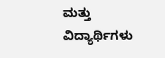ಮತ್ತು ವಿದ್ಯಾರ್ಥಿಗಳು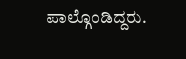ಪಾಲ್ಗೊಂಡಿದ್ದರು.